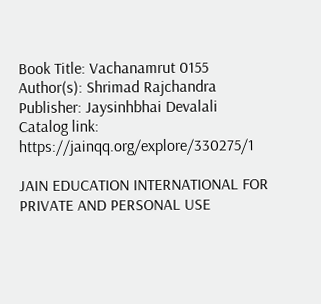Book Title: Vachanamrut 0155
Author(s): Shrimad Rajchandra
Publisher: Jaysinhbhai Devalali
Catalog link: https://jainqq.org/explore/330275/1

JAIN EDUCATION INTERNATIONAL FOR PRIVATE AND PERSONAL USE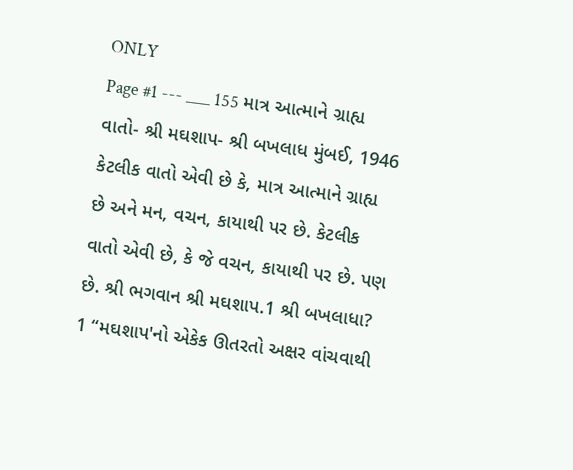ONLY
Page #1 --- ___ 155 માત્ર આત્માને ગ્રાહ્ય વાતો- શ્રી મઘશાપ- શ્રી બખલાધ મુંબઈ, 1946 કેટલીક વાતો એવી છે કે, માત્ર આત્માને ગ્રાહ્ય છે અને મન, વચન, કાયાથી પર છે. કેટલીક વાતો એવી છે, કે જે વચન, કાયાથી પર છે. પણ છે. શ્રી ભગવાન શ્રી મઘશાપ.1 શ્રી બખલાધા? 1 “મઘશાપ'નો એકેક ઊતરતો અક્ષર વાંચવાથી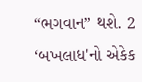“ભગવાન” થશે. 2 ‘બખલાધ'નો એકેક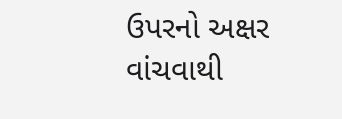ઉપરનો અક્ષર વાંચવાથી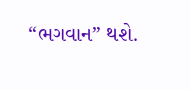“ભગવાન” થશે.